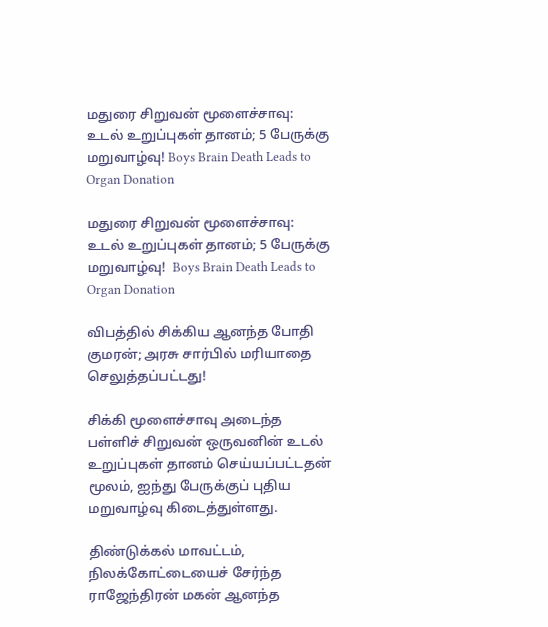மதுரை சிறுவன் மூளைச்சாவு: உடல் உறுப்புகள் தானம்; 5 பேருக்கு மறுவாழ்வு! Boys Brain Death Leads to Organ Donation

மதுரை சிறுவன் மூளைச்சாவு: உடல் உறுப்புகள் தானம்; 5 பேருக்கு மறுவாழ்வு!  Boys Brain Death Leads to Organ Donation

விபத்தில் சிக்கிய ஆனந்த போதி குமரன்; அரசு சார்பில் மரியாதை செலுத்தப்பட்டது!

சிக்கி மூளைச்சாவு அடைந்த பள்ளிச் சிறுவன் ஒருவனின் உடல் உறுப்புகள் தானம் செய்யப்பட்டதன் மூலம், ஐந்து பேருக்குப் புதிய மறுவாழ்வு கிடைத்துள்ளது.

திண்டுக்கல் மாவட்டம், நிலக்கோட்டையைச் சேர்ந்த ராஜேந்திரன் மகன் ஆனந்த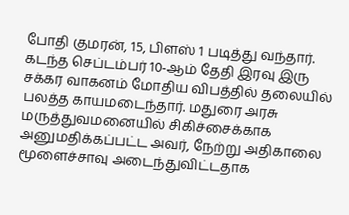போதி குமரன், 15, பிளஸ் 1 படித்து வந்தார். கடந்த செப்டம்பர் 10-ஆம் தேதி இரவு இரு சக்கர வாகனம் மோதிய விபத்தில் தலையில் பலத்த காயமடைந்தார். மதுரை அரசு மருத்துவமனையில் சிகிச்சைக்காக அனுமதிக்கப்பட்ட அவர், நேற்று அதிகாலை மூளைச்சாவு அடைந்துவிட்டதாக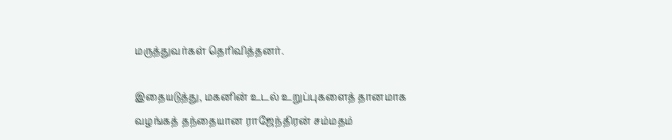மருத்துவர்கள் தெரிவித்தனர்.

இதையடுத்து, மகனின் உடல் உறுப்புகளைத் தானமாக வழங்கத் தந்தையான ராஜேந்திரன் சம்மதம்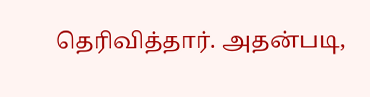தெரிவித்தார். அதன்படி,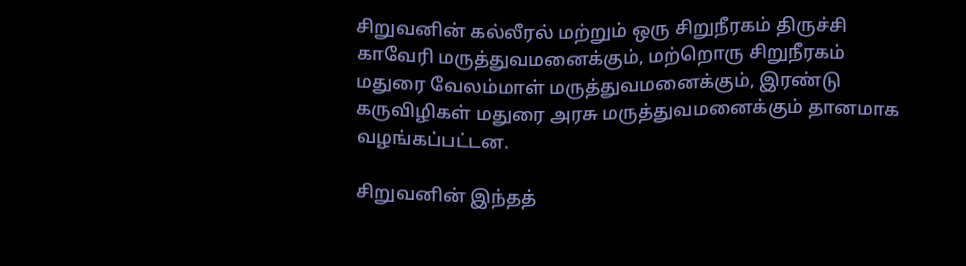சிறுவனின் கல்லீரல் மற்றும் ஒரு சிறுநீரகம் திருச்சி காவேரி மருத்துவமனைக்கும், மற்றொரு சிறுநீரகம் மதுரை வேலம்மாள் மருத்துவமனைக்கும், இரண்டு கருவிழிகள் மதுரை அரசு மருத்துவமனைக்கும் தானமாக வழங்கப்பட்டன.

சிறுவனின் இந்தத்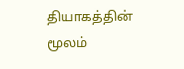தியாகத்தின் மூலம்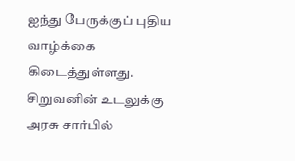ஐந்து பேருக்குப் புதிய வாழ்க்கை கிடைத்துள்ளது. சிறுவனின் உடலுக்கு அரசு சார்பில்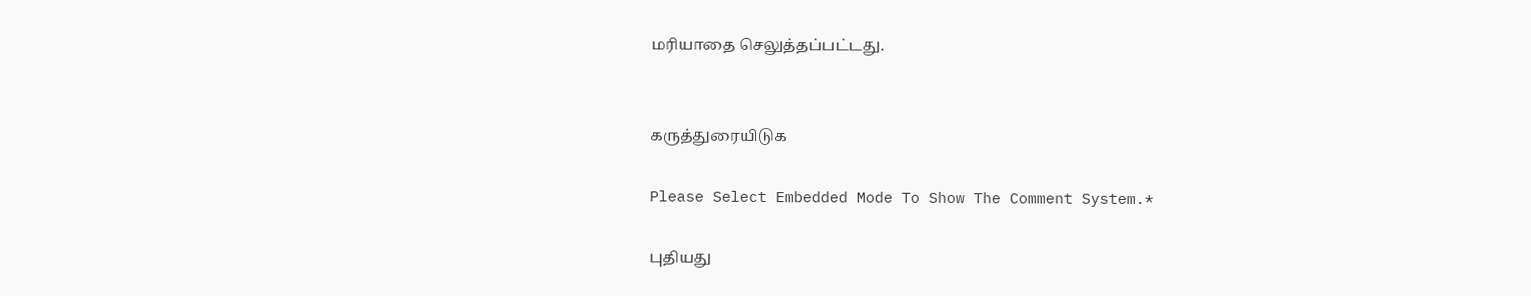மரியாதை செலுத்தப்பட்டது.


கருத்துரையிடுக

Please Select Embedded Mode To Show The Comment System.*

புதியது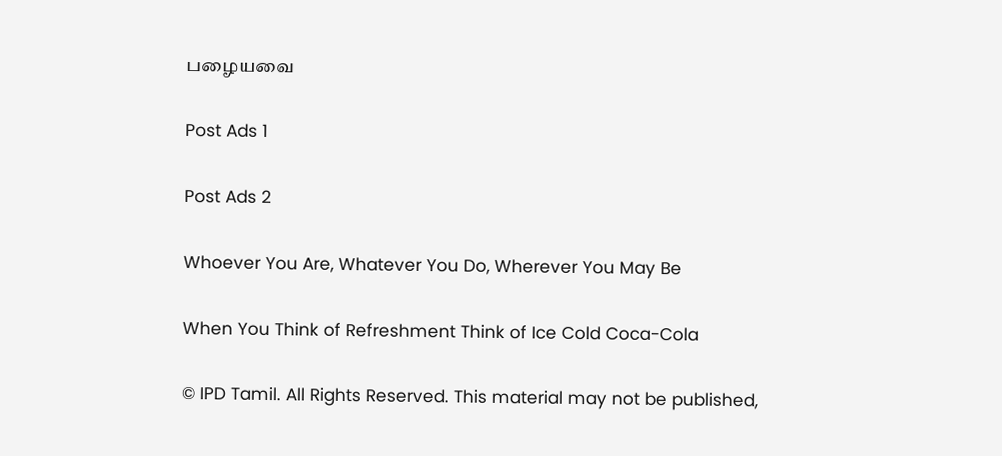பழையவை

Post Ads 1

Post Ads 2

Whoever You Are, Whatever You Do, Wherever You May Be

When You Think of Refreshment Think of Ice Cold Coca-Cola

© IPD Tamil. All Rights Reserved. This material may not be published,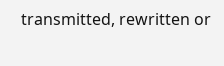transmitted, rewritten or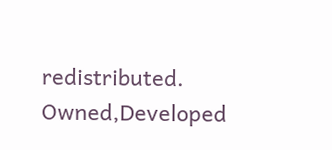redistributed.
Owned,Developed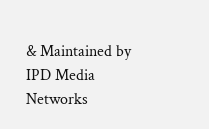& Maintained by
IPD Media Networks